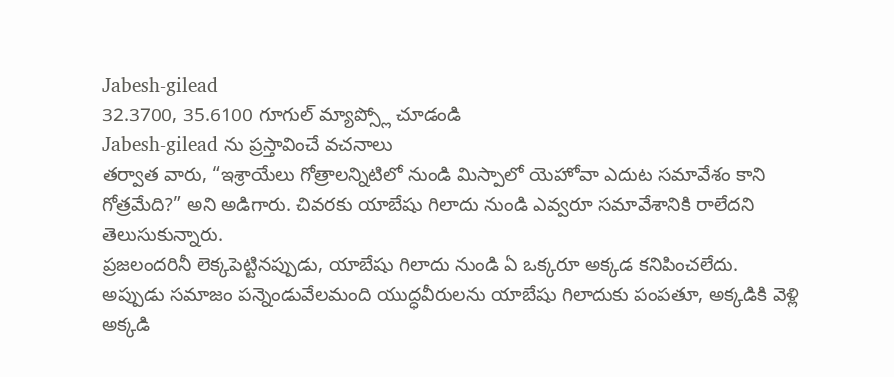Jabesh-gilead
32.3700, 35.6100 గూగుల్ మ్యాప్స్లో చూడండి
Jabesh-gilead ను ప్రస్తావించే వచనాలు
తర్వాత వారు, “ఇశ్రాయేలు గోత్రాలన్నిటిలో నుండి మిస్పాలో యెహోవా ఎదుట సమావేశం కాని గోత్రమేది?” అని అడిగారు. చివరకు యాబేషు గిలాదు నుండి ఎవ్వరూ సమావేశానికి రాలేదని తెలుసుకున్నారు.
ప్రజలందరినీ లెక్కపెట్టినప్పుడు, యాబేషు గిలాదు నుండి ఏ ఒక్కరూ అక్కడ కనిపించలేదు.
అప్పుడు సమాజం పన్నెండువేలమంది యుద్ధవీరులను యాబేషు గిలాదుకు పంపతూ, అక్కడికి వెళ్లి అక్కడి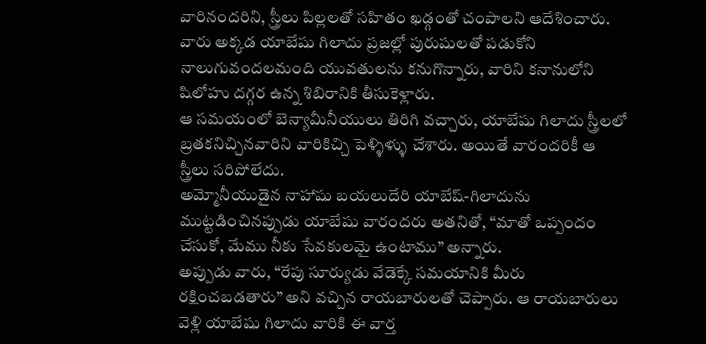వారినందరిని, స్త్రీలు పిల్లలతో సహితం ఖడ్గంతో చంపాలని ఆదేశించారు.
వారు అక్కడ యాబేషు గిలాదు ప్రజల్లో పురుషులతో పడుకోని నాలుగువందలమంది యువతులను కనుగొన్నారు, వారిని కనానులోని షిలోహు దగ్గర ఉన్న శిబిరానికి తీసుకెళ్లారు.
ఆ సమయంలో బెన్యామీనీయులు తిరిగి వచ్చారు, యాబేషు గిలాదు స్త్రీలలో బ్రతకనిచ్చినవారిని వారికిచ్చి పెళ్ళిళ్ళు చేశారు. అయితే వారందరికీ ఆ స్త్రీలు సరిపోలేదు.
అమ్మోనీయుడైన నాహాషు బయలుదేరి యాబేష్-గిలాదును ముట్టడించినప్పుడు యాబేషు వారందరు అతనితో, “మాతో ఒప్పందం చేసుకో, మేము నీకు సేవకులమై ఉంటాము” అన్నారు.
అప్పుడు వారు, “రేపు సూర్యుడు వేడెక్కే సమయానికి మీరు రక్షించబడతారు” అని వచ్చిన రాయబారులతో చెప్పారు. ఆ రాయబారులు వెళ్లి యాబేషు గిలాదు వారికి ఈ వార్త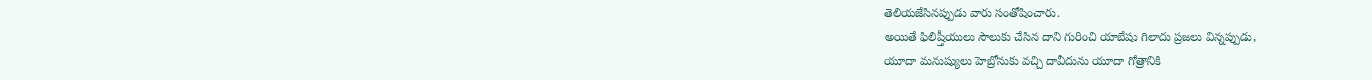తెలియజేసినప్పుడు వారు సంతోషించారు.
అయితే ఫిలిష్తీయులు సౌలుకు చేసిన దాని గురించి యాబేషు గిలాదు ప్రజలు విన్నప్పుడు,
యూదా మనుష్యులు హెబ్రోనుకు వచ్చి దావీదును యూదా గోత్రానికి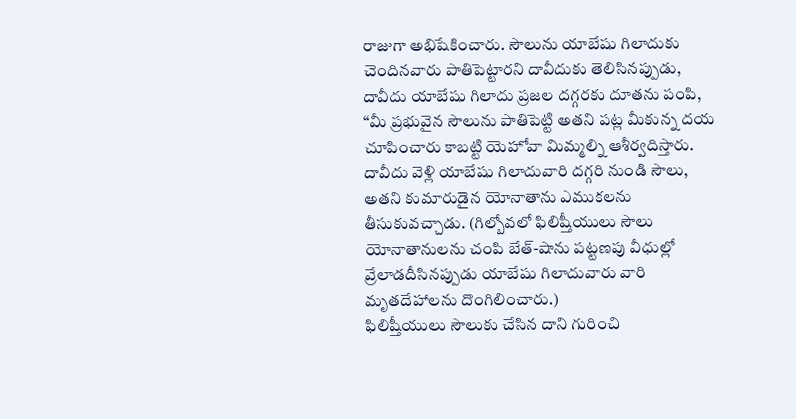రాజుగా అభిషేకించారు. సౌలును యాబేషు గిలాదుకు చెందినవారు పాతిపెట్టారని దావీదుకు తెలిసినప్పుడు,
దావీదు యాబేషు గిలాదు ప్రజల దగ్గరకు దూతను పంపి, “మీ ప్రభువైన సౌలును పాతిపెట్టి అతని పట్ల మీకున్న దయ చూపించారు కాబట్టి యెహోవా మిమ్మల్ని ఆశీర్వదిస్తారు.
దావీదు వెళ్లి యాబేషు గిలాదువారి దగ్గరి నుండి సౌలు, అతని కుమారుడైన యోనాతాను ఎముకలను తీసుకువచ్చాడు. (గిల్బోవలో ఫిలిష్తీయులు సౌలు యోనాతానులను చంపి బేత్-షాను పట్టణపు వీధుల్లో వ్రేలాడదీసినప్పుడు యాబేషు గిలాదువారు వారి మృతదేహాలను దొంగిలించారు.)
ఫిలిష్తీయులు సౌలుకు చేసిన దాని గురించి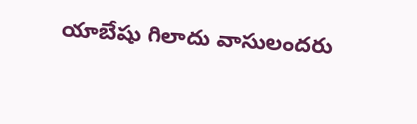యాబేషు గిలాదు వాసులందరు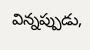విన్నప్పుడు,